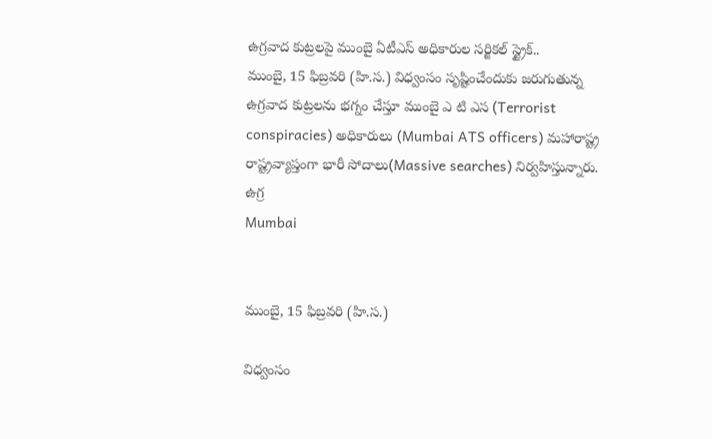ఉగ్రవాద కుట్రలపై ముంబై ఏటీఎస్ అధికారుల సర్జికల్ స్ట్రైక్..
ముంబై, 15 ఫిబ్రవరి (హి.స.) విధ్వంసం సృష్టించేందుకు జరుగుతున్న ఉగ్రవాద కుట్రలను భగ్నం చేస్తూ ముంబై ఎ టి ఎస (Terrorist conspiracies) అధికారులు (Mumbai ATS officers) మహారాష్ట్ర రాష్ట్రవ్యాప్తంగా భారీ సోదాలు(Massive searches) నిర్వహిస్తున్నారు. ఉగ్ర
Mumbai


ముంబై, 15 ఫిబ్రవరి (హి.స.)

విధ్వంసం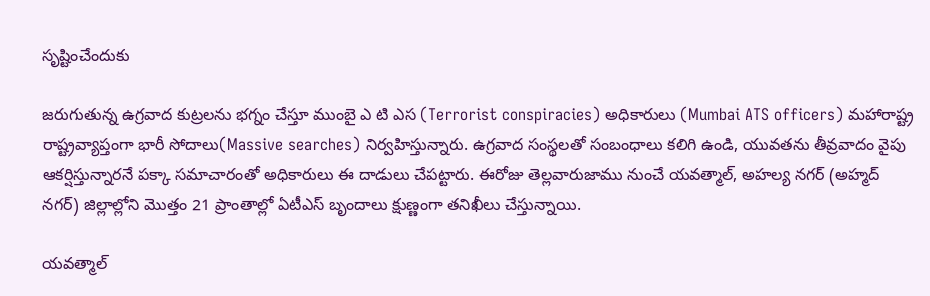సృష్టించేందుకు

జరుగుతున్న ఉగ్రవాద కుట్రలను భగ్నం చేస్తూ ముంబై ఎ టి ఎస (Terrorist conspiracies) అధికారులు (Mumbai ATS officers) మహారాష్ట్ర రాష్ట్రవ్యాప్తంగా భారీ సోదాలు(Massive searches) నిర్వహిస్తున్నారు. ఉగ్రవాద సంస్థలతో సంబంధాలు కలిగి ఉండి, యువతను తీవ్రవాదం వైపు ఆకర్షిస్తున్నారనే పక్కా సమాచారంతో అధికారులు ఈ దాడులు చేపట్టారు. ఈరోజు తెల్లవారుజాము నుంచే యవత్మాల్, అహల్య నగర్ (అహ్మద్ నగర్) జిల్లాల్లోని మొత్తం 21 ప్రాంతాల్లో ఏటీఎస్ బృందాలు క్షుణ్ణంగా తనిఖీలు చేస్తున్నాయి.

యవత్మాల్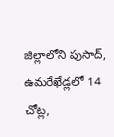జిల్లాలోని పుసాద్, ఉమరేఖేడ్లలో 14 చోట్ల,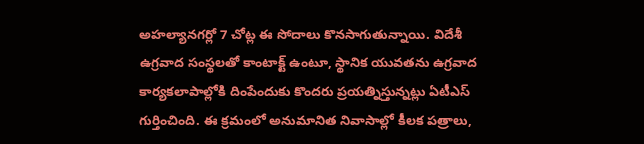అహల్యానగర్లో 7 చోట్ల ఈ సోదాలు కొనసాగుతున్నాయి. విదేశీ ఉగ్రవాద సంస్థలతో కాంటాక్ట్ ఉంటూ, స్థానిక యువతను ఉగ్రవాద కార్యకలాపాల్లోకి దింపేందుకు కొందరు ప్రయత్నిస్తున్నట్లు ఏటీఎస్ గుర్తించింది. ఈ క్రమంలో అనుమానిత నివాసాల్లో కీలక పత్రాలు,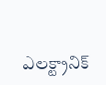ఎలక్ట్రానిక్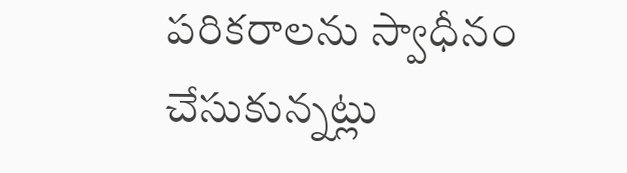పరికరాలను స్వాధీనం చేసుకున్నట్లు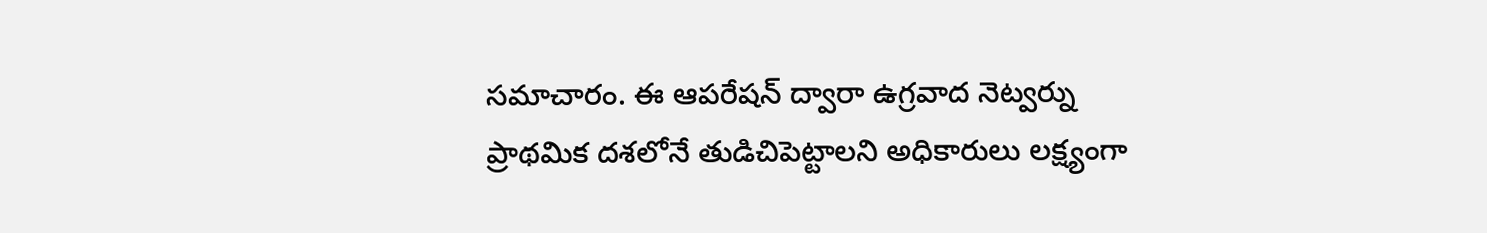సమాచారం. ఈ ఆపరేషన్ ద్వారా ఉగ్రవాద నెట్వర్ను ప్రాథమిక దశలోనే తుడిచిపెట్టాలని అధికారులు లక్ష్యంగా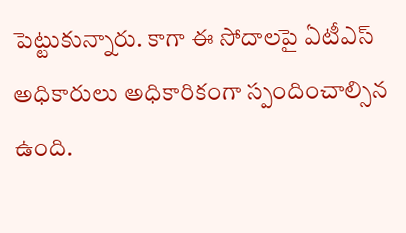పెట్టుకున్నారు. కాగా ఈ సోదాలపై ఏటీఎస్ అధికారులు అధికారికంగా స్పందించాల్సిన ఉంది.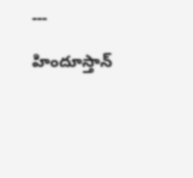---

హిందూస్తాన్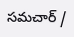సమచార్ /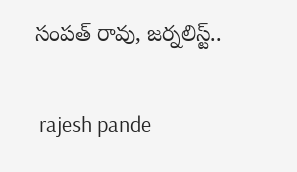సంపత్ రావు, జర్నలిస్ట్..


 rajesh pande